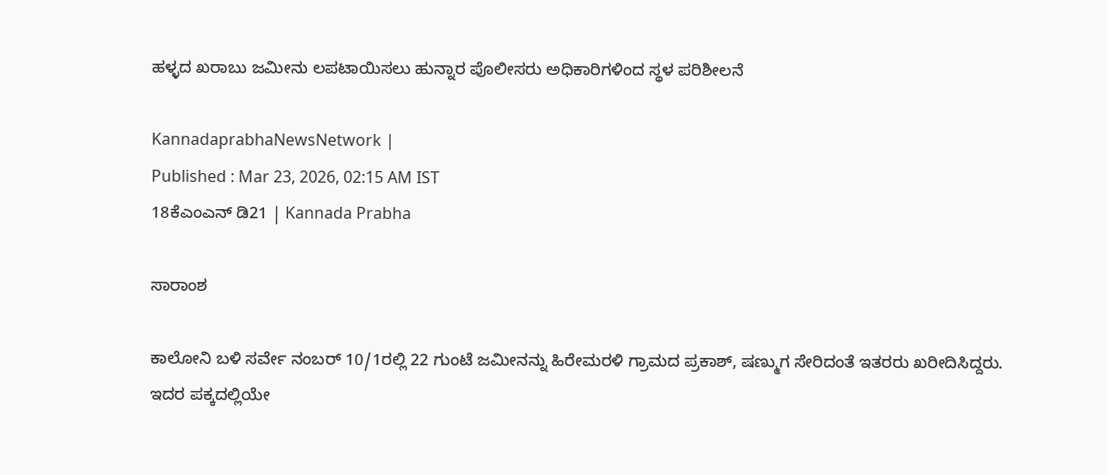ಹಳ್ಳದ ಖರಾಬು ಜಮೀನು ಲಪಟಾಯಿಸಲು ಹುನ್ನಾರ ಪೊಲೀಸರು ಅಧಿಕಾರಿಗಳಿಂದ ಸ್ಥಳ ಪರಿಶೀಲನೆ

KannadaprabhaNewsNetwork |
Published : Mar 23, 2026, 02:15 AM IST
18ಕೆಎಂಎನ್ ಡಿ21 | Kannada Prabha

ಸಾರಾಂಶ

ಕಾಲೋನಿ ಬಳಿ ಸರ್ವೇ ನಂಬರ್ 10/1ರಲ್ಲಿ 22 ಗುಂಟೆ ಜಮೀನನ್ನು ಹಿರೇಮರಳಿ ಗ್ರಾಮದ ಪ್ರಕಾಶ್, ಷಣ್ಮುಗ ಸೇರಿದಂತೆ ಇತರರು ಖರೀದಿಸಿದ್ದರು. ಇದರ ಪಕ್ಕದಲ್ಲಿಯೇ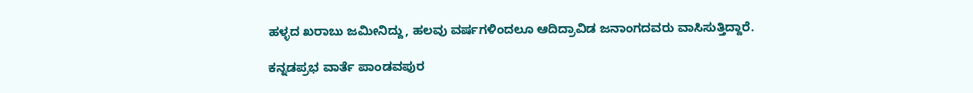ಹಳ್ಳದ ಖರಾಬು ಜಮೀನಿದ್ದು, ಹಲವು ವರ್ಷಗಳಿಂದಲೂ ಆದಿದ್ರಾವಿಡ ಜನಾಂಗದವರು ವಾಸಿಸುತ್ತಿದ್ದಾರೆ.

ಕನ್ನಡಪ್ರಭ ವಾರ್ತೆ ಪಾಂಡವಪುರ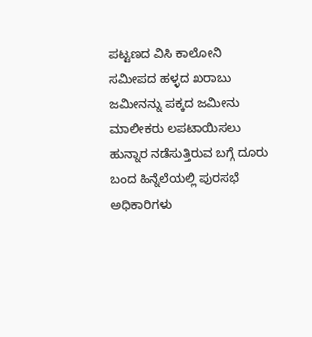ಪಟ್ಟಣದ ವಿಸಿ ಕಾಲೋನಿ ಸಮೀಪದ ಹಳ್ಳದ ಖರಾಬು ಜಮೀನನ್ನು ಪಕ್ಕದ ಜಮೀನು ಮಾಲೀಕರು ಲಪಟಾಯಿಸಲು ಹುನ್ನಾರ ನಡೆಸುತ್ತಿರುವ ಬಗ್ಗೆ ದೂರು ಬಂದ ಹಿನ್ನೆಲೆಯಲ್ಲಿ ಪುರಸಭೆ ಅಧಿಕಾರಿಗಳು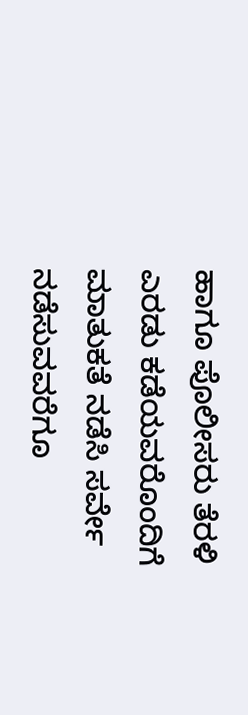ಹಾಗೂ ಪೊಲೀಸರು ತೆರಳಿ ಎರಡು ಕಡೆಯವರೊಂದಿಗೆ ಮಾತುಕತೆ ನಡೆಸಿ ಸರ್ವೇ ನಡೆಸುವವರೆಗೂ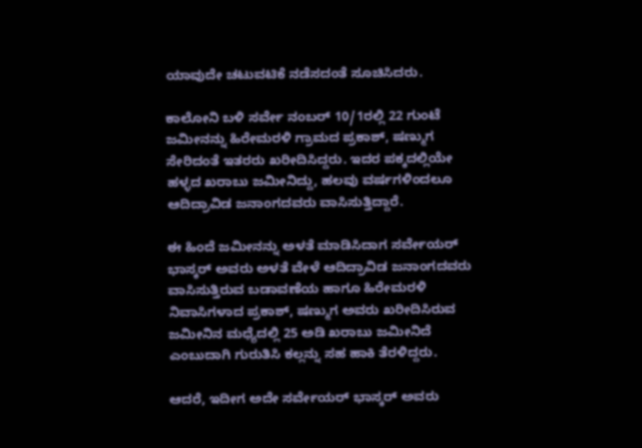ಯಾವುದೇ ಚಟುವಟಿಕೆ ನಡೆಸದಂತೆ ಸೂಚಿಸಿದರು.

ಕಾಲೋನಿ ಬಳಿ ಸರ್ವೇ ನಂಬರ್ 10/1ರಲ್ಲಿ 22 ಗುಂಟೆ ಜಮೀನನ್ನು ಹಿರೇಮರಳಿ ಗ್ರಾಮದ ಪ್ರಕಾಶ್, ಷಣ್ಮುಗ ಸೇರಿದಂತೆ ಇತರರು ಖರೀದಿಸಿದ್ದರು. ಇದರ ಪಕ್ಕದಲ್ಲಿಯೇ ಹಳ್ಳದ ಖರಾಬು ಜಮೀನಿದ್ದು, ಹಲವು ವರ್ಷಗಳಿಂದಲೂ ಆದಿದ್ರಾವಿಡ ಜನಾಂಗದವರು ವಾಸಿಸುತ್ತಿದ್ದಾರೆ.

ಈ ಹಿಂದೆ ಜಮೀನನ್ನು ಅಳತೆ ಮಾಡಿಸಿದಾಗ ಸರ್ವೇಯರ್ ಭಾಸ್ಕರ್ ಅವರು ಅಳತೆ ವೇಳೆ ಆದಿದ್ರಾವಿಡ ಜನಾಂಗದವರು ವಾಸಿಸುತ್ತಿರುವ ಬಡಾವಣೆಯ ಹಾಗೂ ಹಿರೇಮರಳಿ ನಿವಾಸಿಗಳಾದ ಪ್ರಕಾಶ್, ಷಣ್ಮುಗ ಅವರು ಖರೀದಿಸಿರುವ ಜಮೀನಿನ ಮಧ್ಯೆದಲ್ಲಿ 25 ಅಡಿ ಖರಾಬು ಜಮೀನಿದೆ ಎಂಬುದಾಗಿ ಗುರುತಿಸಿ ಕಲ್ಲನ್ನು ಸಹ ಹಾಕಿ ತೆರಳಿದ್ದರು.

ಆದರೆ, ಇದೀಗ ಅದೇ ಸರ್ವೇಯರ್ ಭಾಸ್ಕರ್ ಅವರು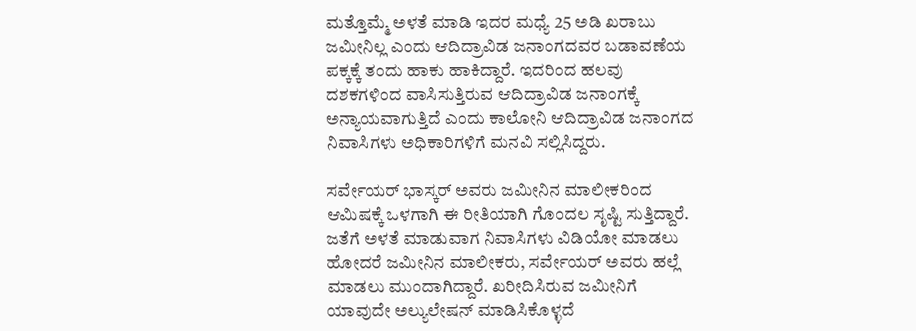ಮತ್ತೊಮ್ಮೆ ಅಳತೆ ಮಾಡಿ ಇದರ ಮಧ್ಯೆ 25 ಅಡಿ ಖರಾಬು ಜಮೀನಿಲ್ಲ ಎಂದು ಆದಿದ್ರಾವಿಡ ಜನಾಂಗದವರ ಬಡಾವಣೆಯ ಪಕ್ಕಕ್ಕೆ ತಂದು ಹಾಕು ಹಾಕಿದ್ದಾರೆ. ಇದರಿಂದ ಹಲವು ದಶಕಗಳಿಂದ ವಾಸಿಸುತ್ತಿರುವ ಆದಿದ್ರಾವಿಡ ಜನಾಂಗಕ್ಕೆ ಅನ್ಯಾಯವಾಗುತ್ತಿದೆ ಎಂದು ಕಾಲೋನಿ ಆದಿದ್ರಾವಿಡ ಜನಾಂಗದ ನಿವಾಸಿಗಳು ಅಧಿಕಾರಿಗಳಿಗೆ ಮನವಿ ಸಲ್ಲಿಸಿದ್ದರು.

ಸರ್ವೇಯರ್ ಭಾಸ್ಕರ್ ಅವರು ಜಮೀನಿನ ಮಾಲೀಕರಿಂದ ಆಮಿಷಕ್ಕೆ ಒಳಗಾಗಿ ಈ ರೀತಿಯಾಗಿ ಗೊಂದಲ ಸೃಷ್ಟಿ ಸುತ್ತಿದ್ದಾರೆ. ಜತೆಗೆ ಅಳತೆ ಮಾಡುವಾಗ ನಿವಾಸಿಗಳು ವಿಡಿಯೋ ಮಾಡಲು ಹೋದರೆ ಜಮೀನಿನ ಮಾಲೀಕರು, ಸರ್ವೇಯರ್ ಅವರು ಹಲ್ಲೆ ಮಾಡಲು ಮುಂದಾಗಿದ್ದಾರೆ. ಖರೀದಿಸಿರುವ ಜಮೀನಿಗೆ ಯಾವುದೇ ಅಲ್ಯುಲೇಷನ್ ಮಾಡಿಸಿಕೊಳ್ಳದೆ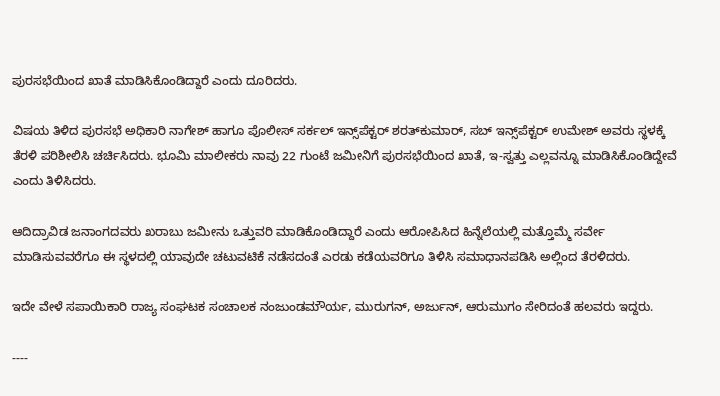ಪುರಸಭೆಯಿಂದ ಖಾತೆ ಮಾಡಿಸಿಕೊಂಡಿದ್ದಾರೆ ಎಂದು ದೂರಿದರು.

ವಿಷಯ ತಿಳಿದ ಪುರಸಭೆ ಅಧಿಕಾರಿ ನಾಗೇಶ್ ಹಾಗೂ ಪೊಲೀಸ್ ಸರ್ಕಲ್ ಇನ್ಸ್‌ಪೆಕ್ಟರ್ ಶರತ್‌ಕುಮಾರ್, ಸಬ್ ಇನ್ಸ್‌ಪೆಕ್ಟರ್ ಉಮೇಶ್ ಅವರು ಸ್ಥಳಕ್ಕೆ ತೆರಳಿ ಪರಿಶೀಲಿಸಿ ಚರ್ಚಿಸಿದರು. ಭೂಮಿ ಮಾಲೀಕರು ನಾವು 22 ಗುಂಟೆ ಜಮೀನಿಗೆ ಪುರಸಭೆಯಿಂದ ಖಾತೆ, ಇ-ಸ್ವತ್ತು ಎಲ್ಲವನ್ನೂ ಮಾಡಿಸಿಕೊಂಡಿದ್ದೇವೆ ಎಂದು ತಿಳಿಸಿದರು.

ಆದಿದ್ರಾವಿಡ ಜನಾಂಗದವರು ಖರಾಬು ಜಮೀನು ಒತ್ತುವರಿ ಮಾಡಿಕೊಂಡಿದ್ದಾರೆ ಎಂದು ಆರೋಪಿಸಿದ ಹಿನ್ನೆಲೆಯಲ್ಲಿ ಮತ್ತೊಮ್ಮೆ ಸರ್ವೇ ಮಾಡಿಸುವವರೆಗೂ ಈ ಸ್ಥಳದಲ್ಲಿ ಯಾವುದೇ ಚಟುವಟಿಕೆ ನಡೆಸದಂತೆ ಎರಡು ಕಡೆಯವರಿಗೂ ತಿಳಿಸಿ ಸಮಾಧಾನಪಡಿಸಿ ಅಲ್ಲಿಂದ ತೆರಳಿದರು.

ಇದೇ ವೇಳೆ ಸಪಾಯಿಕಾರಿ ರಾಜ್ಯ ಸಂಘಟಕ ಸಂಚಾಲಕ ನಂಜುಂಡಮೌರ್ಯ, ಮುರುಗನ್, ಅರ್ಜುನ್, ಆರುಮುಗಂ ಸೇರಿದಂತೆ ಹಲವರು ಇದ್ದರು.

----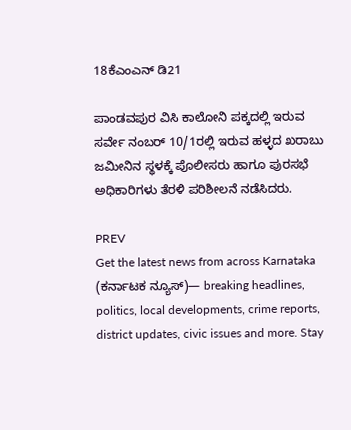18ಕೆಎಂಎನ್ ಡಿ21

ಪಾಂಡವಪುರ ವಿಸಿ ಕಾಲೋನಿ ಪಕ್ಕದಲ್ಲಿ ಇರುವ ಸರ್ವೇ ನಂಬರ್ 10/1ರಲ್ಲಿ ಇರುವ ಹಳ್ಳದ ಖರಾಬು ಜಮೀನಿನ ಸ್ಥಳಕ್ಕೆ ಪೊಲೀಸರು ಹಾಗೂ ಪುರಸಭೆ ಅಧಿಕಾರಿಗಳು ತೆರಳಿ ಪರಿಶೀಲನೆ ನಡೆಸಿದರು.

PREV
Get the latest news from across Karnataka (ಕರ್ನಾಟಕ ನ್ಯೂಸ್)— breaking headlines, politics, local developments, crime reports, district updates, civic issues and more. Stay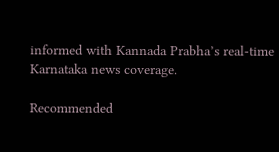informed with Kannada Prabha’s real‑time Karnataka news coverage.

Recommended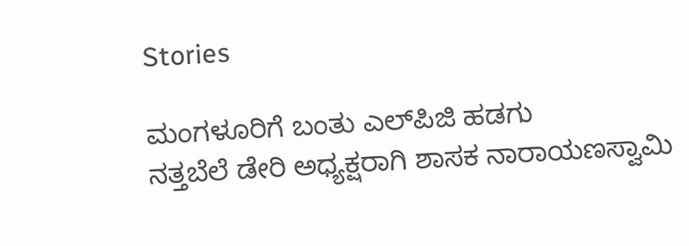Stories

ಮಂಗಳೂರಿಗೆ ಬಂತು ಎಲ್‌ಪಿಜಿ ಹಡಗು
ನತ್ತಬೆಲೆ ಡೇರಿ ಅಧ್ಯಕ್ಷರಾಗಿ ಶಾಸಕ ನಾರಾಯಣಸ್ವಾಮಿ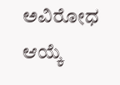ಅವಿರೋಧ ಆಯ್ಕೆ